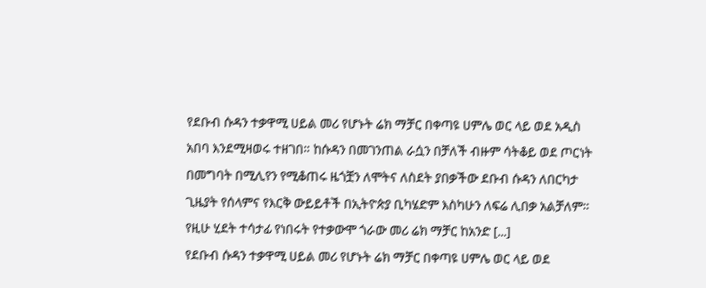የደቡብ ሱዳን ተቃዋሚ ሀይል መሪ የሆኑት ሬክ ማቻር በቀጣዩ ሀምሌ ወር ላይ ወደ አዲስ አበባ እንደሚዛወሩ ተዘገበ። ከሱዳን በመገንጠል ራሷን በቻለች ብዙም ሳትቆይ ወደ ጦርነት በመግባት በሚሊየን የሚቆጠሩ ዜጎቿን ለሞትና ለስደት ያበቃችው ደቡብ ሱዳን ለበርካታ ጊዜያት የሰላምና የእርቅ ውይይቶች በኢትዮጵያ ቢካሄድም እስካሁን ለፍሬ ሊበቃ አልቻለም። የዚሁ ሂደት ተሳታፊ የነበሩት የተቃውሞ ጎራው መሪ ሬክ ማቻር ከአንድ [...]
የደቡብ ሱዳን ተቃዋሚ ሀይል መሪ የሆኑት ሬክ ማቻር በቀጣዩ ሀምሌ ወር ላይ ወደ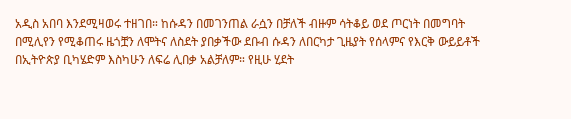አዲስ አበባ እንደሚዛወሩ ተዘገበ። ከሱዳን በመገንጠል ራሷን በቻለች ብዙም ሳትቆይ ወደ ጦርነት በመግባት በሚሊየን የሚቆጠሩ ዜጎቿን ለሞትና ለስደት ያበቃችው ደቡብ ሱዳን ለበርካታ ጊዜያት የሰላምና የእርቅ ውይይቶች በኢትዮጵያ ቢካሄድም እስካሁን ለፍሬ ሊበቃ አልቻለም። የዚሁ ሂደት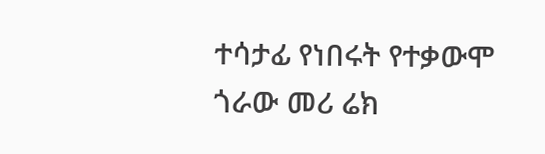ተሳታፊ የነበሩት የተቃውሞ ጎራው መሪ ሬክ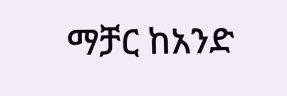ማቻር ከአንድ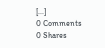[...]
0 Comments
0 Shares